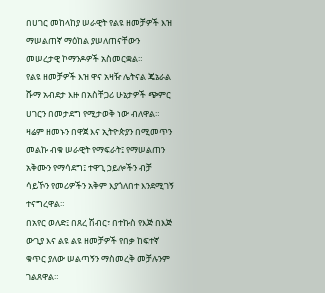በሀገር መከላከያ ሠራዊት የልዩ ዘመቻዎች እዝ ማሠልጠኛ ማዕከል ያሠለጠናቸውን መሠረታዊ ኮማንዶዎች አስመርቋል።
የልዩ ዘመቻዎች እዝ ዋና አዛዥ ሌትናል ጄኔራል ሹማ አብደታ እዙ በአስቸጋሪ ሁኔታዎች ጭምር ሀገርን በመታደግ የሚታወቅ ነው ብለዋል።
ዛሬም ዘመኑን በዋጀ እና ኢትዮጵያን በሚመጥን መልኩ ብቁ ሠራዊት የማፍራት፤ የማሠልጠን አቅሙን የማሳደግ፤ ተዋጊ ኃይሎችን ብቻ ሳይኾን የመሪዎችን አቅም እያጎለበተ እንደሚገኝ ተናግረዋል።
በአየር ወለድ፤ በጸረ ሽብር፣ በተኩስ የእጅ በእጅ ውጊያ እና ልዩ ልዩ ዘመቻዎች የበቃ ከፍተኛ ቁጥር ያለው ሠልጣኝን ማስመረቅ መቻሉንም ገልጸዋል።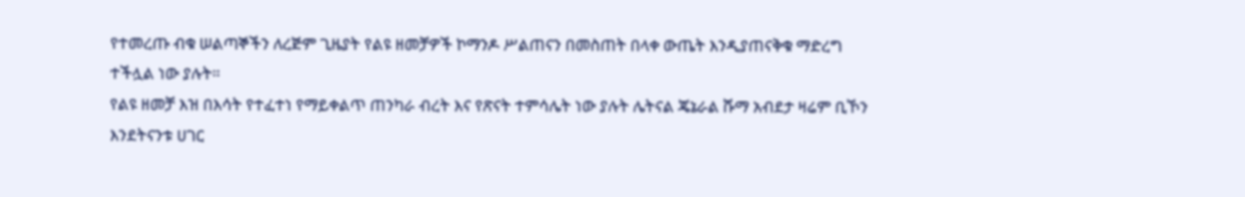የተመረጡ ብቁ ሠልጣኞችን ለረጅም ጊዜያት የልዩ ዘመቻዎች ኮማንዶ ሥልጠናን በመስጠት በላቀ ውጤት እንዲያጠናቅቁ ማድረግ ተችሏል ነው ያሉት።
የልዩ ዘመቻ እዝ በእሳት የተፈተነ የማይቀልጥ ጠንካራ ብረት እና የጽናት ተምሳሌት ነው ያሉት ሌትናል ጄኔራል ሹማ አብደታ ዛሬም ቢኾን እንደትናንቱ ሀገር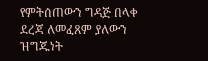የምትሰጠውን ግዳጅ በላቀ ደረጃ ለመፈጸም ያለውን ዝግጁነት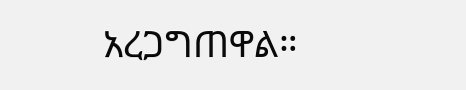አረጋግጠዋል።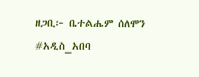ዘጋቢ፦ ቤተልሔም ሰለሞን
#አዲስ_አበባ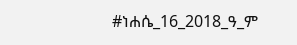#ነሐሴ_16_2018_ዓ_ም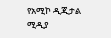የአሚኮ ዲጂታል ሚዲያ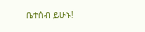ቤተሰብ ይሁኑ!